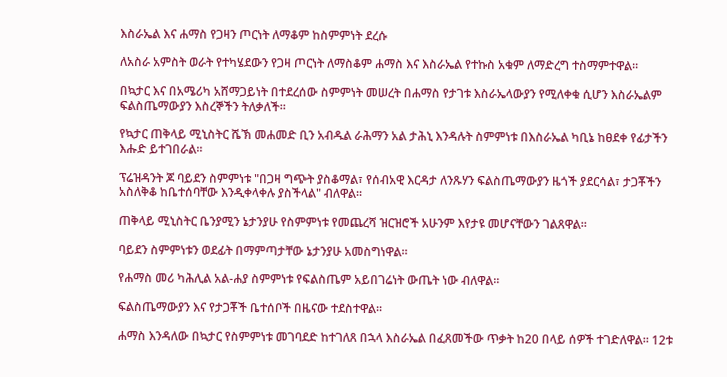እስራኤል እና ሐማስ የጋዛን ጦርነት ለማቆም ከስምምነት ደረሱ

ለአስራ አምስት ወራት የተካሄደውን የጋዛ ጦርነት ለማስቆም ሐማስ እና እስራኤል የተኩስ አቁም ለማድረግ ተስማምተዋል።

በኳታር እና በአሜሪካ አሸማጋይነት በተደረሰው ስምምነት መሠረት በሐማስ የታገቱ እስራኤላውያን የሚለቀቁ ሲሆን እስራኤልም ፍልስጤማውያን እስረኞችን ትለቃለች።

የኳታር ጠቅላይ ሚኒስትር ሼኽ መሐመድ ቢን አብዱል ራሕማን አል ታሕኒ እንዳሉት ስምምነቱ በእስራኤል ካቢኔ ከፀደቀ የፊታችን እሑድ ይተገበራል።

ፕሬዝዳንት ጆ ባይደን ስምምነቱ "በጋዛ ግጭት ያስቆማል፣ የሰብአዊ እርዳታ ለንጹሃን ፍልስጤማውያን ዜጎች ያደርሳል፣ ታጋቾችን አስለቅቆ ከቤተሰባቸው እንዲቀላቀሉ ያስችላል" ብለዋል።

ጠቅላይ ሚኒስትር ቤንያሚን ኔታንያሁ የስምምነቱ የመጨረሻ ዝርዝሮች አሁንም እየታዩ መሆናቸውን ገልጸዋል።

ባይደን ስምምነቱን ወደፊት በማምጣታቸው ኔታንያሁ አመስግነዋል።

የሐማስ መሪ ካሕሊል አል-ሐያ ስምምነቱ የፍልስጤም አይበገሬነት ውጤት ነው ብለዋል።

ፍልስጤማውያን እና የታጋቾች ቤተሰቦች በዜናው ተደስተዋል።

ሐማስ እንዳለው በኳታር የስምምነቱ መገባደድ ከተገለጸ በኋላ እስራኤል በፈጸመችው ጥቃት ከ20 በላይ ሰዎች ተገድለዋል። 12ቱ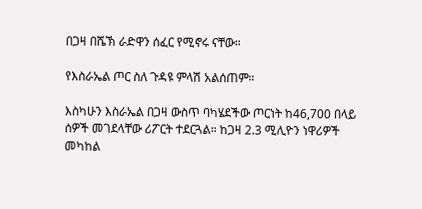በጋዛ በሼኽ ራድዋን ሰፈር የሚኖሩ ናቸው።

የእስራኤል ጦር ስለ ጉዳዩ ምላሽ አልሰጠም።

እስካሁን እስራኤል በጋዛ ውስጥ ባካሄደችው ጦርነት ከ46,700 በላይ ሰዎች መገደላቸው ሪፖርት ተደርጓል። ከጋዛ 2.3 ሚሊዮን ነዋሪዎች መካከል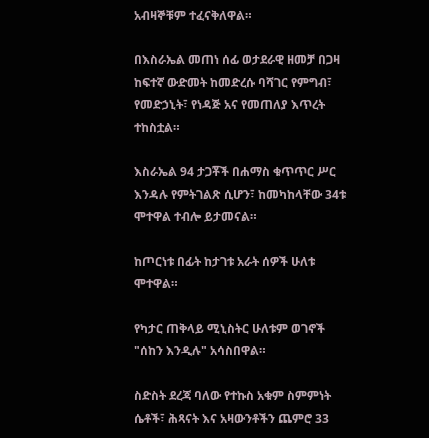አብዛኞቹም ተፈናቅለዋል።

በእስራኤል መጠነ ሰፊ ወታደራዊ ዘመቻ በጋዛ ከፍተኛ ውድመት ከመድረሱ ባሻገር የምግብ፣ የመድኃኒት፣ የነዳጅ አና የመጠለያ እጥረት ተከስቷል።

እስራኤል 94 ታጋቾች በሐማስ ቁጥጥር ሥር እንዳሉ የምትገልጽ ሲሆን፣ ከመካከላቸው 34ቱ ሞተዋል ተብሎ ይታመናል።

ከጦርነቱ በፊት ከታገቱ አራት ሰዎች ሁለቱ ሞተዋል።

የካታር ጠቅላይ ሚኒስትር ሁለቱም ወገኖች "ሰከን እንዲሉ" አሳስበዋል።

ስድስት ደረጃ ባለው የተኩስ አቁም ስምምነት ሴቶች፣ ሕጻናት እና አዛውንቶችን ጨምሮ 33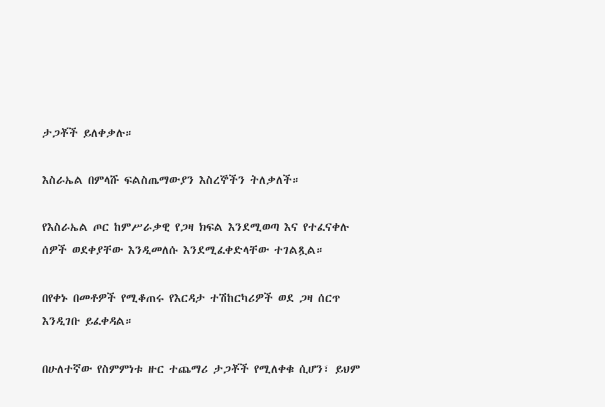ታጋቾች ይለቀቃሉ።

እስራኤል በምላሹ ፍልስጤማውያን እስረኞችን ትለቃለች።

የእስራኤል ጦር ከምሥራቃዊ የጋዛ ክፍል እንደሚወጣ እና የተፈናቀሉ ሰዎች ወደቀያቸው እንዲመለሱ እንደሚፈቀድላቸው ተገልጿል።

በየቀኑ በመቶዎች የሚቆጠሩ የእርዳታ ተሽከርካሪዎች ወደ ጋዛ ሰርጥ እንዲገቡ ይፈቀዳል።

በሁለተኛው የስምምነቱ ዙር ተጨማሪ ታጋቾች የሚለቀቁ ሲሆን፣ ይህም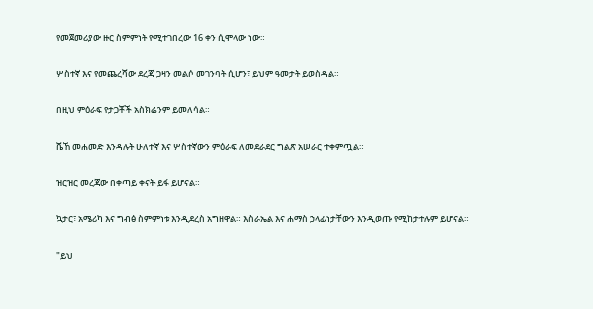የመጀመሪያው ዙር ስምምነት የሚተገበረው 16 ቀን ሲሞላው ነው።

ሦስተኛ እና የመጨረሻው ደረጃ ጋዛን መልሶ መገንባት ሲሆን፣ ይህም ዓመታት ይወስዳል።

በዚህ ምዕራፍ የታጋቾች አስክሬንም ይመለሳል።

ሼኸ መሐመድ እንዳሉት ሁለተኛ እና ሦስተኛውን ምዕራፍ ለመደራደር ግልጽ አሠራር ተቀምጧል።

ዝርዝር መረጃው በቀጣይ ቀናት ይፋ ይሆናል።

ኳታር፣ አሜሪካ እና ግብፅ ስምምነቱ እንዲደረስ አግዘዋል። እስራኤል እና ሐማስ ኃላፊነታቸውን እንዲወጡ የሚከታተሉም ይሆናል።

"ይህ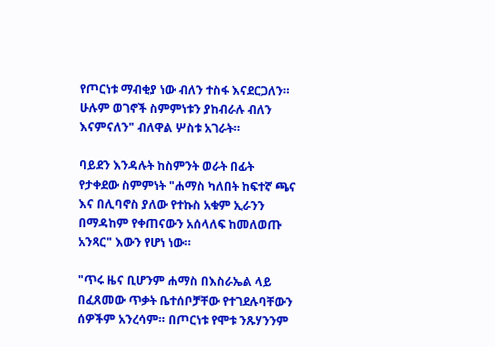የጦርነቱ ማብቂያ ነው ብለን ተስፋ እናደርጋለን። ሁሉም ወገኖች ስምምነቱን ያከብራሉ ብለን እናምናለን" ብለዋል ሦስቱ አገራት።

ባይደን እንዳሉት ከስምንት ወራት በፊት የታቀደው ስምምነት "ሐማስ ካለበት ከፍተኛ ጫና እና በሊባኖስ ያለው የተኩስ አቁም ኢራንን በማዳከም የቀጠናውን አሰላለፍ ከመለወጡ አንጻር" እውን የሆነ ነው።

"ጥሩ ዜና ቢሆንም ሐማስ በእስራኤል ላይ በፈጸመው ጥቃት ቤተሰቦቻቸው የተገደሉባቸውን ሰዎችም አንረሳም። በጦርነቱ የሞቱ ንጹሃንንም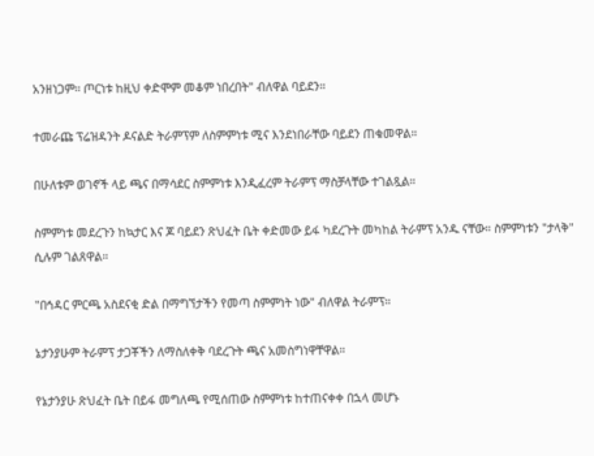አንዘነጋም። ጦርነቱ ከዚህ ቀድሞም መቆም ነበረበት" ብለዋል ባይደን።

ተመራጩ ፕሬዝዳንት ዶናልድ ትራምፕም ለስምምነቱ ሚና እንደነበራቸው ባይደን ጠቁመዋል።

በሁለቱም ወገኖች ላይ ጫና በማሳደር ስምምነቱ እንዲፈረም ትራምፕ ማስቻላቸው ተገልጿል።

ስምምነቱ መደረጉን ከኳታር እና ጆ ባይደን ጽህፈት ቤት ቀድመው ይፋ ካደረጉት መካከል ትራምፕ አንዱ ናቸው። ስምምነቱን "ታላቅ" ሲሉም ገልጸዋል።

"በኅዳር ምርጫ አስደናቂ ድል በማግኘታችን የመጣ ስምምነት ነው" ብለዋል ትራምፕ።

ኔታንያሁም ትራምፕ ታጋቾችን ለማስለቀቅ ባደረጉት ጫና አመስግነዋቸዋል።

የኔታንያሁ ጽህፈት ቤት በይፋ መግለጫ የሚሰጠው ስምምነቱ ከተጠናቀቀ በኋላ መሆኑ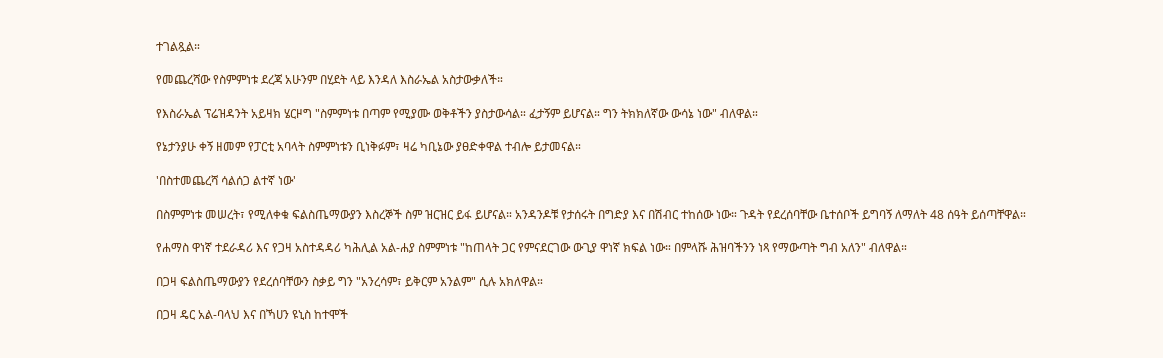ተገልጿል።

የመጨረሻው የስምምነቱ ደረጃ አሁንም በሂደት ላይ እንዳለ እስራኤል አስታውቃለች።

የእስራኤል ፕሬዝዳንት አይዛክ ሄርዞግ "ስምምነቱ በጣም የሚያሙ ወቅቶችን ያስታውሳል። ፈታኝም ይሆናል። ግን ትክክለኛው ውሳኔ ነው" ብለዋል።

የኔታንያሁ ቀኝ ዘመም የፓርቲ አባላት ስምምነቱን ቢነቅፉም፣ ዛሬ ካቢኔው ያፀድቀዋል ተብሎ ይታመናል።

'በስተመጨረሻ ሳልሰጋ ልተኛ ነው'

በስምምነቱ መሠረት፣ የሚለቀቁ ፍልስጤማውያን እስረኞች ስም ዝርዝር ይፋ ይሆናል። አንዳንዶቹ የታሰሩት በግድያ እና በሽብር ተከሰው ነው። ጉዳት የደረሰባቸው ቤተሰቦች ይግባኝ ለማለት 48 ሰዓት ይሰጣቸዋል።

የሐማስ ዋነኛ ተደራዳሪ እና የጋዛ አስተዳዳሪ ካሕሊል አል-ሐያ ስምምነቱ "ከጠላት ጋር የምናደርገው ውጊያ ዋነኛ ክፍል ነው። በምላሹ ሕዝባችንን ነጻ የማውጣት ግብ አለን" ብለዋል።

በጋዛ ፍልስጤማውያን የደረሰባቸውን ስቃይ ግን "አንረሳም፣ ይቅርም አንልም" ሲሉ አክለዋል።

በጋዛ ዴር አል-ባላህ እና በኻሀን ዩኒስ ከተሞች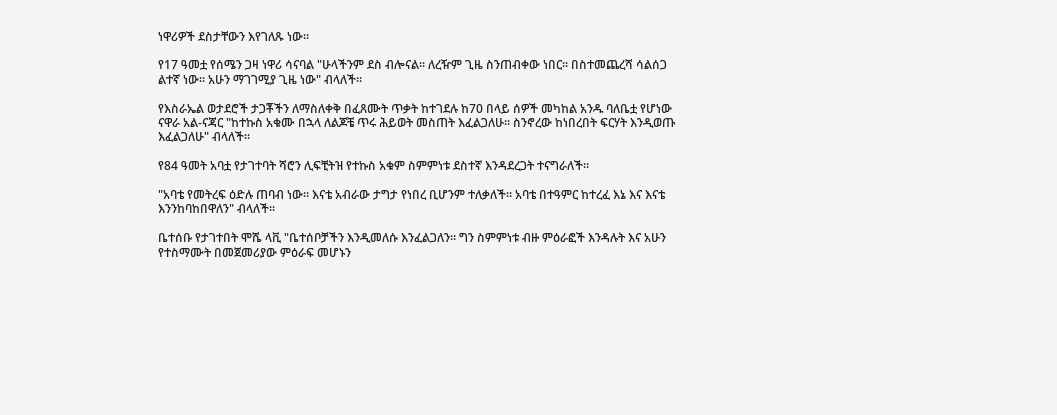ነዋሪዎች ደስታቸውን እየገለጹ ነው።

የ17 ዓመቷ የሰሜን ጋዛ ነዋሪ ሳናባል "ሁላችንም ደስ ብሎናል። ለረዥም ጊዜ ስንጠብቀው ነበር። በስተመጨረሻ ሳልሰጋ ልተኛ ነው። አሁን ማገገሚያ ጊዜ ነው" ብላለች።

የእስራኤል ወታደሮች ታጋቾችን ለማስለቀቅ በፈጸሙት ጥቃት ከተገደሉ ከ70 በላይ ሰዎች መካከል አንዱ ባለቤቷ የሆነው ናዋራ አል-ናጃር "ከተኩስ አቁሙ በኋላ ለልጆቼ ጥሩ ሕይወት መስጠት እፈልጋለሁ። ስንኖረው ከነበረበት ፍርሃት እንዲወጡ እፈልጋለሁ" ብላለች።

የ84 ዓመት አባቷ የታገተባት ሻሮን ሊፍቺትዝ የተኩስ አቁም ስምምነቱ ደስተኛ እንዳደረጋት ተናግራለች።

"አባቴ የመትረፍ ዕድሉ ጠባብ ነው። እናቴ አብራው ታግታ የነበረ ቢሆንም ተለቃለች። አባቴ በተዓምር ከተረፈ እኔ እና እናቴ እንንከባከበዋለን" ብላለች።

ቤተሰቡ የታገተበት ሞሼ ላቪ "ቤተሰቦቻችን እንዲመለሱ እንፈልጋለን። ግን ስምምነቱ ብዙ ምዕራፎች እንዳሉት እና አሁን የተስማሙት በመጀመሪያው ምዕራፍ መሆኑን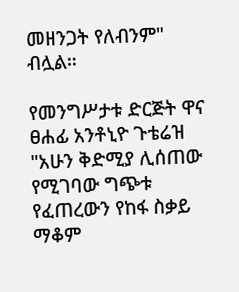መዘንጋት የለብንም" ብሏል።

የመንግሥታቱ ድርጅት ዋና ፀሐፊ አንቶኒዮ ጉቴሬዝ "አሁን ቅድሚያ ሊሰጠው የሚገባው ግጭቱ የፈጠረውን የከፋ ስቃይ ማቆም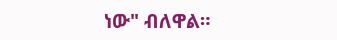ነው" ብለዋል።